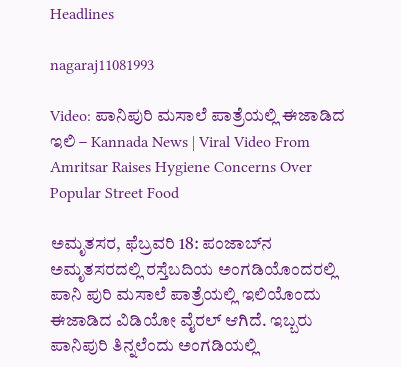Headlines

nagaraj11081993

Video: ಪಾನಿಪುರಿ ಮಸಾಲೆ ಪಾತ್ರೆಯಲ್ಲಿ ಈಜಾಡಿದ ಇಲಿ – Kannada News | Viral Video From Amritsar Raises Hygiene Concerns Over Popular Street Food

ಅಮೃತಸರ, ಫೆಬ್ರವರಿ 18: ಪಂಜಾಬ್‌ನ ಅಮೃತಸರದಲ್ಲಿ ರಸ್ತೆಬದಿಯ ಅಂಗಡಿಯೊಂದರಲ್ಲಿ ಪಾನಿ ಪುರಿ ಮಸಾಲೆ ಪಾತ್ರೆಯಲ್ಲಿ ಇಲಿಯೊಂದು ಈಜಾಡಿದ ವಿಡಿಯೋ ವೈರಲ್ ಆಗಿದೆ. ಇಬ್ಬರು ಪಾನಿಪುರಿ ತಿನ್ನಲೆಂದು ಅಂಗಡಿಯಲ್ಲಿ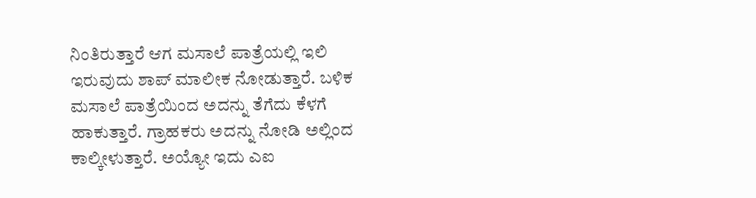ನಿಂತಿರುತ್ತಾರೆ ಆಗ ಮಸಾಲೆ ಪಾತ್ರೆಯಲ್ಲಿ ಇಲಿ ಇರುವುದು ಶಾಪ್ ಮಾಲೀಕ ನೋಡುತ್ತಾರೆ. ಬಳಿಕ ಮಸಾಲೆ ಪಾತ್ರೆಯಿಂದ ಅದನ್ನು ತೆಗೆದು ಕೆಳಗೆ ಹಾಕುತ್ತಾರೆ. ಗ್ರಾಹಕರು ಅದನ್ನು ನೋಡಿ ಅಲ್ಲಿಂದ ಕಾಲ್ಕೀಳುತ್ತಾರೆ. ಅಯ್ಯೋ ಇದು ಎಐ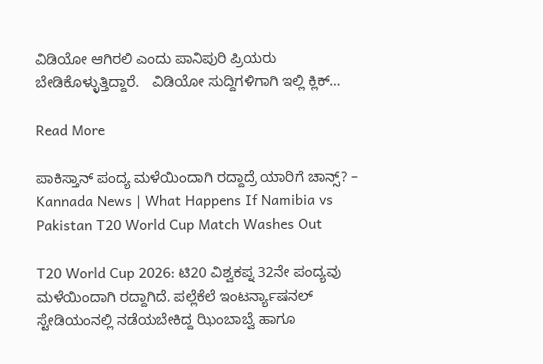ವಿಡಿಯೋ ಆಗಿರಲಿ ಎಂದು ಪಾನಿಪುರಿ ಪ್ರಿಯರು ಬೇಡಿಕೊಳ್ಳುತ್ತಿದ್ದಾರೆ.   ವಿಡಿಯೋ ಸುದ್ದಿಗಳಿಗಾಗಿ ಇಲ್ಲಿ ಕ್ಲಿಕ್…

Read More

ಪಾಕಿಸ್ತಾನ್ ಪಂದ್ಯ ಮಳೆಯಿಂದಾಗಿ ರದ್ದಾದ್ರೆ ಯಾರಿಗೆ ಚಾನ್ಸ್? – Kannada News | What Happens If Namibia vs Pakistan T20 World Cup Match Washes Out

T20 World Cup 2026: ಟಿ20 ವಿಶ್ವಕಪ್ನ 32ನೇ ಪಂದ್ಯವು ಮಳೆಯಿಂದಾಗಿ ರದ್ದಾಗಿದೆ. ಪಲ್ಲೆಕೆಲೆ ಇಂಟರ್ನ್ಯಾಷನಲ್ ಸ್ಟೇಡಿಯಂನಲ್ಲಿ ನಡೆಯಬೇಕಿದ್ದ ಝಿಂಬಾಬ್ವೆ ಹಾಗೂ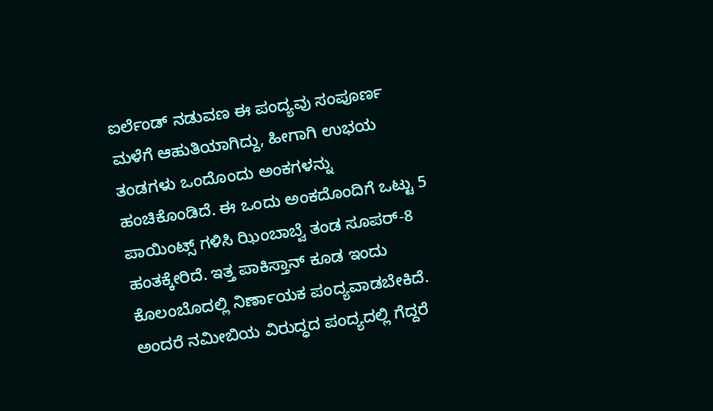ಐರ್ಲೆಂಡ್ ನಡುವಣ ಈ ಪಂದ್ಯವು ಸಂಪೂರ್ಣ ಮಳೆಗೆ ಆಹುತಿಯಾಗಿದ್ದು, ಹೀಗಾಗಿ ಉಭಯ ತಂಡಗಳು ಒಂದೊಂದು ಅಂಕಗಳನ್ನು ಹಂಚಿಕೊಂಡಿದೆ. ಈ ಒಂದು ಅಂಕದೊಂದಿಗೆ ಒಟ್ಟು 5 ಪಾಯಿಂಟ್ಸ್ ಗಳಿಸಿ ಝಿಂಬಾಬ್ವೆ ತಂಡ ಸೂಪರ್-8 ಹಂತಕ್ಕೇರಿದೆ. ಇತ್ತ ಪಾಕಿಸ್ತಾನ್ ಕೂಡ ಇಂದು ಕೊಲಂಬೊದಲ್ಲಿ ನಿರ್ಣಾಯಕ ಪಂದ್ಯವಾಡಬೇಕಿದೆ. ಅಂದರೆ ನಮೀಬಿಯ ವಿರುದ್ಧದ ಪಂದ್ಯದಲ್ಲಿ ಗೆದ್ದರೆ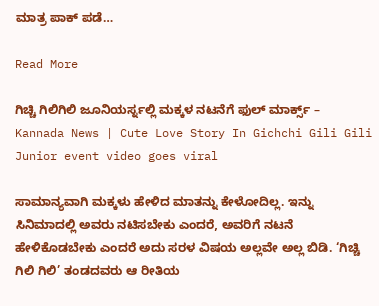ಮಾತ್ರ ಪಾಕ್ ಪಡೆ…

Read More

ಗಿಚ್ಚಿ ಗಿಲಿಗಿಲಿ ಜೂನಿಯರ್ಸ್ನಲ್ಲಿ ಮಕ್ಕಳ ನಟನೆಗೆ ಫುಲ್ ಮಾರ್ಕ್ಸ್ – Kannada News | Cute Love Story In Gichchi Gili Gili Junior event video goes viral

ಸಾಮಾನ್ಯವಾಗಿ ಮಕ್ಕಳು ಹೇಳಿದ ಮಾತನ್ನು ಕೇಳೋದಿಲ್ಲ. ಇನ್ನು ಸಿನಿಮಾದಲ್ಲಿ ಅವರು ನಟಿಸಬೇಕು ಎಂದರೆ, ಅವರಿಗೆ ನಟನೆ ಹೇಳಿಕೊಡಬೇಕು ಎಂದರೆ ಅದು ಸರಳ ವಿಷಯ ಅಲ್ಲವೇ ಅಲ್ಲ ಬಿಡಿ. ‘ಗಿಚ್ಚಿ ಗಿಲಿ ಗಿಲಿ’ ತಂಡದವರು ಆ ರೀತಿಯ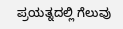ಪ್ರಯತ್ನದಲ್ಲಿ ಗೆಲುವು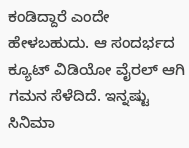ಕಂಡಿದ್ದಾರೆ ಎಂದೇ ಹೇಳಬಹುದು. ಆ ಸಂದರ್ಭದ ಕ್ಯೂಟ್ ವಿಡಿಯೋ ವೈರಲ್ ಆಗಿ ಗಮನ ಸೆಳೆದಿದೆ. ಇನ್ನಷ್ಟು ಸಿನಿಮಾ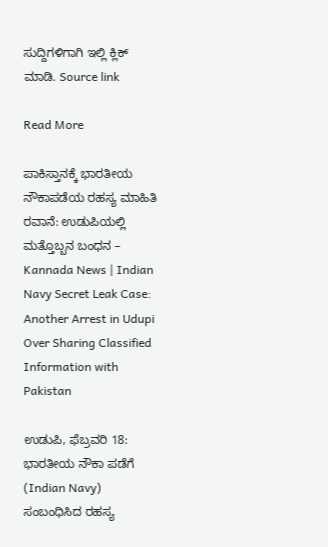ಸುದ್ದಿಗಳಿಗಾಗಿ ಇಲ್ಲಿ ಕ್ಲಿಕ್ ಮಾಡಿ. Source link

Read More

ಪಾಕಿಸ್ತಾನಕ್ಕೆ ಭಾರತೀಯ ನೌಕಾಪಡೆಯ ರಹಸ್ಯ ಮಾಹಿತಿ ರವಾನೆ: ಉಡುಪಿಯಲ್ಲಿ ಮತ್ತೊಬ್ಬನ ಬಂಧನ – Kannada News | Indian Navy Secret Leak Case: Another Arrest in Udupi Over Sharing Classified Information with Pakistan

ಉಡುಪಿ, ಫೆಬ್ರವರಿ 18: ಭಾರತೀಯ ನೌಕಾ ಪಡೆಗೆ (Indian Navy) ಸಂಬಂಧಿಸಿದ ರಹಸ್ಯ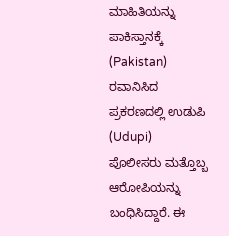ಮಾಹಿತಿಯನ್ನು ಪಾಕಿಸ್ತಾನಕ್ಕೆ (Pakistan) ರವಾನಿಸಿದ ಪ್ರಕರಣದಲ್ಲಿ ಉಡುಪಿ (Udupi) ಪೊಲೀಸರು ಮತ್ತೊಬ್ಬ ಆರೋಪಿಯನ್ನು ಬಂಧಿಸಿದ್ದಾರೆ. ಈ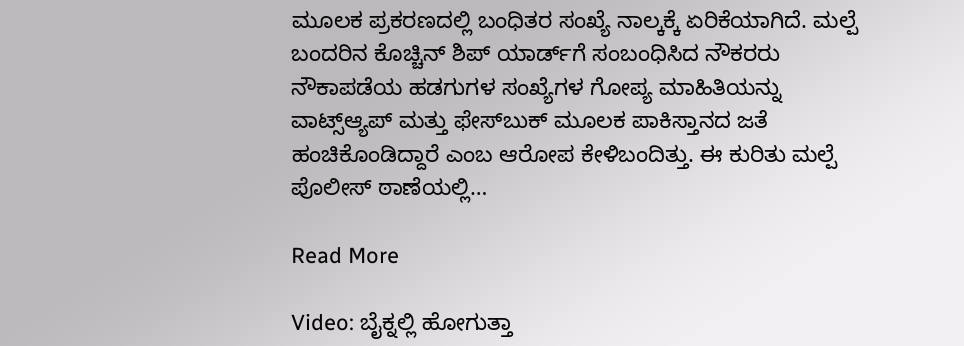ಮೂಲಕ ಪ್ರಕರಣದಲ್ಲಿ ಬಂಧಿತರ ಸಂಖ್ಯೆ ನಾಲ್ಕಕ್ಕೆ ಏರಿಕೆಯಾಗಿದೆ. ಮಲ್ಪೆ ಬಂದರಿನ ಕೊಚ್ಚಿನ್ ಶಿಪ್ ಯಾರ್ಡ್‌ಗೆ ಸಂಬಂಧಿಸಿದ ನೌಕರರು ನೌಕಾಪಡೆಯ ಹಡಗುಗಳ ಸಂಖ್ಯೆಗಳ ಗೋಪ್ಯ ಮಾಹಿತಿಯನ್ನು ವಾಟ್ಸ್ಆ್ಯಪ್ ಮತ್ತು ಫೇಸ್‌ಬುಕ್ ಮೂಲಕ ಪಾಕಿಸ್ತಾನದ ಜತೆ ಹಂಚಿಕೊಂಡಿದ್ದಾರೆ ಎಂಬ ಆರೋಪ ಕೇಳಿಬಂದಿತ್ತು. ಈ ಕುರಿತು ಮಲ್ಪೆ ಪೊಲೀಸ್ ಠಾಣೆಯಲ್ಲಿ…

Read More

Video: ಬೈಕ್ನಲ್ಲಿ ಹೋಗುತ್ತಾ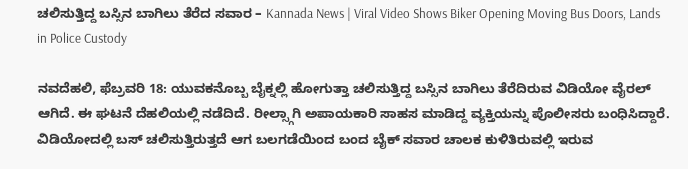ಚಲಿಸುತ್ತಿದ್ದ ಬಸ್ಸಿನ ಬಾಗಿಲು ತೆರೆದ ಸವಾರ – Kannada News | Viral Video Shows Biker Opening Moving Bus Doors, Lands in Police Custody

ನವದೆಹಲಿ, ಫೆಬ್ರವರಿ 18: ಯುವಕನೊಬ್ಬ ಬೈಕ್ನಲ್ಲಿ ಹೋಗುತ್ತಾ ಚಲಿಸುತ್ತಿದ್ದ ಬಸ್ಸಿನ ಬಾಗಿಲು ತೆರೆದಿರುವ ವಿಡಿಯೋ ವೈರಲ್ ಆಗಿದೆ. ಈ ಘಟನೆ ದೆಹಲಿಯಲ್ಲಿ ನಡೆದಿದೆ. ರೀಲ್ಸ್ಗಾಗಿ ಅಪಾಯಕಾರಿ ಸಾಹಸ ಮಾಡಿದ್ದ ವ್ಯಕ್ತಿಯನ್ನು ಪೊಲೀಸರು ಬಂಧಿಸಿದ್ದಾರೆ. ವಿಡಿಯೋದಲ್ಲಿ ಬಸ್ ಚಲಿಸುತ್ತಿರುತ್ತದೆ ಆಗ ಬಲಗಡೆಯಿಂದ ಬಂದ ಬೈಕ್ ಸವಾರ ಚಾಲಕ ಕುಳಿತಿರುವಲ್ಲಿ ಇರುವ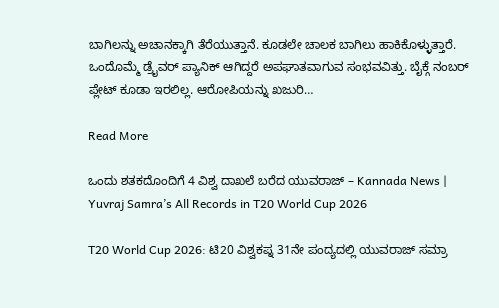ಬಾಗಿಲನ್ನು ಅಚಾನಕ್ಕಾಗಿ ತೆರೆಯುತ್ತಾನೆ. ಕೂಡಲೇ ಚಾಲಕ ಬಾಗಿಲು ಹಾಕಿಕೊಳ್ಳುತ್ತಾರೆ. ಒಂದೊಮ್ಮೆ ಡ್ರೈವರ್ ಪ್ಯಾನಿಕ್ ಆಗಿದ್ದರೆ ಅಪಘಾತವಾಗುವ ಸಂಭವವಿತ್ತು. ಬೈಕ್ಗೆ ನಂಬರ್ ಪ್ಲೇಟ್ ಕೂಡಾ ಇರಲಿಲ್ಲ. ಆರೋಪಿಯನ್ನು ಖಜುರಿ…

Read More

ಒಂದು ಶತಕದೊಂದಿಗೆ 4 ವಿಶ್ವ ದಾಖಲೆ ಬರೆದ ಯುವರಾಜ್ – Kannada News | Yuvraj Samra’s All Records in T20 World Cup 2026

T20 World Cup 2026: ಟಿ20 ವಿಶ್ವಕಪ್ನ 31ನೇ ಪಂದ್ಯದಲ್ಲಿ ಯುವರಾಜ್ ಸಮ್ರಾ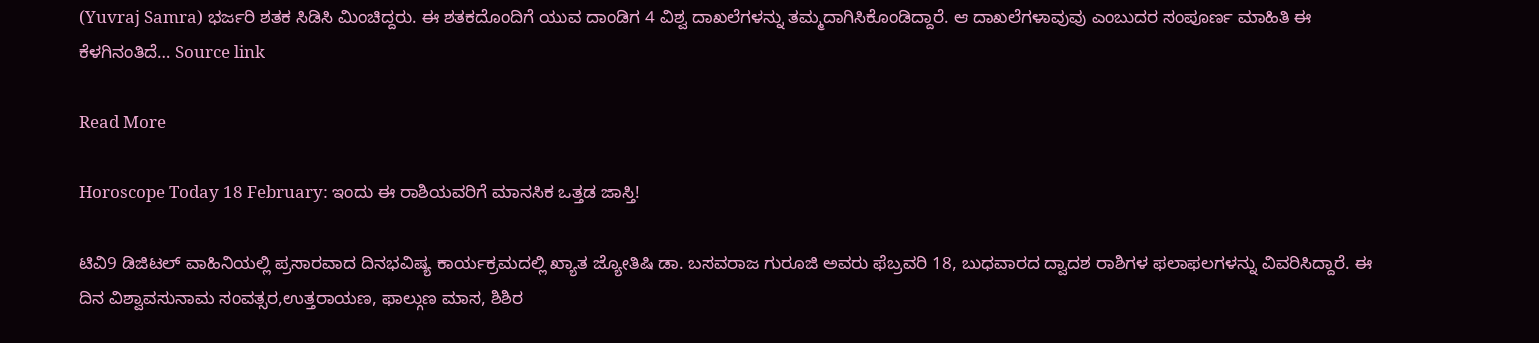(Yuvraj Samra) ಭರ್ಜರಿ ಶತಕ ಸಿಡಿಸಿ ಮಿಂಚಿದ್ದರು. ಈ ಶತಕದೊಂದಿಗೆ ಯುವ ದಾಂಡಿಗ 4 ವಿಶ್ವ ದಾಖಲೆಗಳನ್ನು ತಮ್ಮದಾಗಿಸಿಕೊಂಡಿದ್ದಾರೆ. ಆ ದಾಖಲೆಗಳಾವುವು ಎಂಬುದರ ಸಂಪೂರ್ಣ ಮಾಹಿತಿ ಈ ಕೆಳಗಿನಂತಿದೆ… Source link

Read More

Horoscope Today 18 February: ಇಂದು ಈ ರಾಶಿಯವರಿಗೆ ಮಾನಸಿಕ ಒತ್ತಡ ಜಾಸ್ತಿ!

ಟಿವಿ9 ಡಿಜಿಟಲ್ ವಾಹಿನಿಯಲ್ಲಿ ಪ್ರಸಾರವಾದ ದಿನಭವಿಷ್ಯ ಕಾರ್ಯಕ್ರಮದಲ್ಲಿ ಖ್ಯಾತ ಜ್ಯೋತಿಷಿ ಡಾ. ಬಸವರಾಜ ಗುರೂಜಿ ಅವರು ಫೆಬ್ರವರಿ 18, ಬುಧವಾರದ ದ್ವಾದಶ ರಾಶಿಗಳ ಫಲಾಫಲಗಳನ್ನು ವಿವರಿಸಿದ್ದಾರೆ. ಈ ದಿನ ವಿಶ್ವಾವಸುನಾಮ ಸಂವತ್ಸರ,ಉತ್ತರಾಯಣ, ಫಾಲ್ಗುಣ ಮಾಸ, ಶಿಶಿರ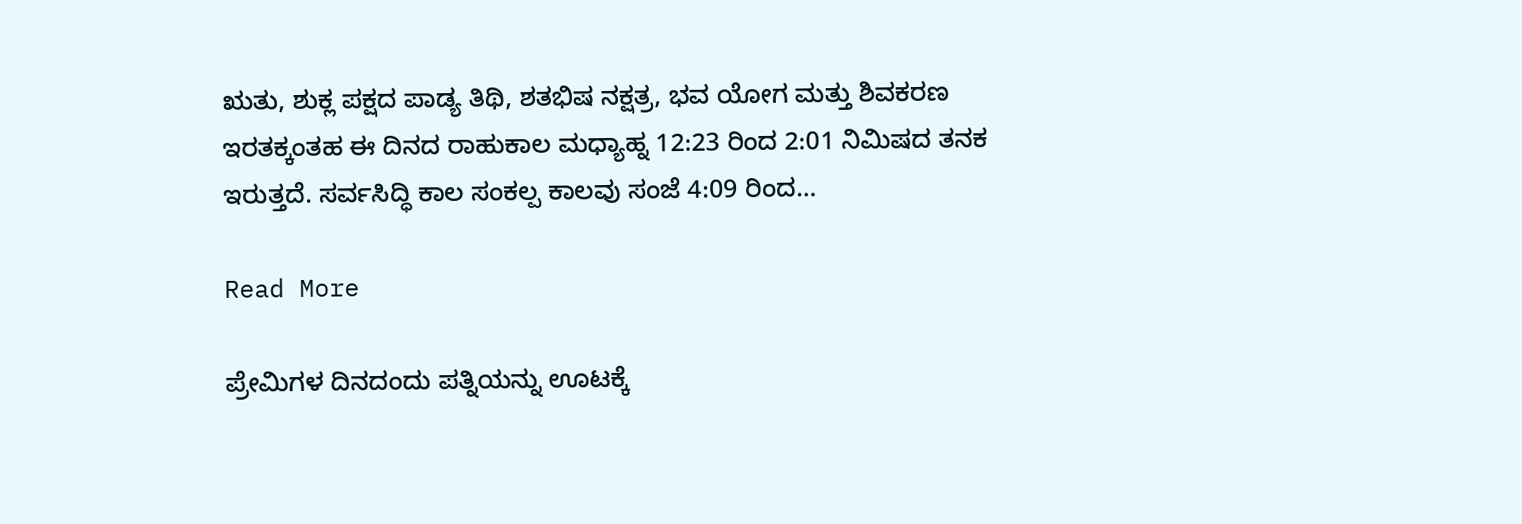ಋತು, ಶುಕ್ಲ ಪಕ್ಷದ ಪಾಡ್ಯ ತಿಥಿ, ಶತಭಿಷ ನಕ್ಷತ್ರ, ಭವ ಯೋಗ ಮತ್ತು ಶಿವಕರಣ ಇರತಕ್ಕಂತಹ ಈ ದಿನದ ರಾಹುಕಾಲ ಮಧ್ಯಾಹ್ನ 12:23 ರಿಂದ 2:01 ನಿಮಿಷದ ತನಕ ಇರುತ್ತದೆ. ಸರ್ವಸಿದ್ಧಿ ಕಾಲ ಸಂಕಲ್ಪ ಕಾಲವು ಸಂಜೆ 4:09 ರಿಂದ…

Read More

ಪ್ರೇಮಿಗಳ ದಿನದಂದು ಪತ್ನಿಯನ್ನು ಊಟಕ್ಕೆ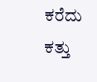ಕರೆದು ಕತ್ತು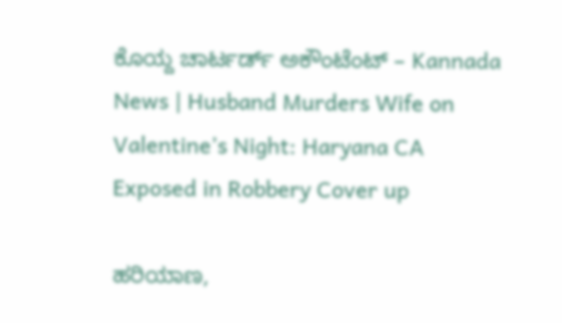ಕೊಯ್ದ ಚಾರ್ಟರ್ಡ್ ಅಕೌಂಟೆಂಟ್ – Kannada News | Husband Murders Wife on Valentine’s Night: Haryana CA Exposed in Robbery Cover up

ಹರಿಯಾಣ,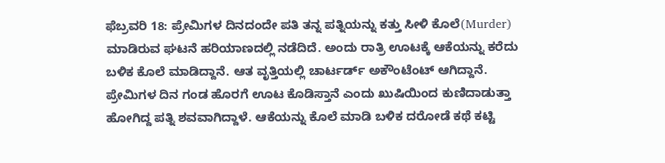ಫೆಬ್ರವರಿ 18: ಪ್ರೇಮಿಗಳ ದಿನದಂದೇ ಪತಿ ತನ್ನ ಪತ್ನಿಯನ್ನು ಕತ್ತು ಸೀಳಿ ಕೊಲೆ(Murder) ಮಾಡಿರುವ ಘಟನೆ ಹರಿಯಾಣದಲ್ಲಿ ನಡೆದಿದೆ. ಅಂದು ರಾತ್ರಿ ಊಟಕ್ಕೆ ಆಕೆಯನ್ನು ಕರೆದು ಬಳಿಕ ಕೊಲೆ ಮಾಡಿದ್ದಾನೆ. ಆತ ವೃತ್ತಿಯಲ್ಲಿ ಚಾರ್ಟರ್ಡ್ ಅಕೌಂಟೆಂಟ್ ಆಗಿದ್ದಾನೆ. ಪ್ರೇಮಿಗಳ ದಿನ ಗಂಡ ಹೊರಗೆ ಊಟ ಕೊಡಿಸ್ತಾನೆ ಎಂದು ಖುಷಿಯಿಂದ ಕುಣಿದಾಡುತ್ತಾ ಹೋಗಿದ್ದ ಪತ್ನಿ ಶವವಾಗಿದ್ದಾಳೆ. ಆಕೆಯನ್ನು ಕೊಲೆ ಮಾಡಿ ಬಳಿಕ ದರೋಡೆ ಕಥೆ ಕಟ್ಟಿ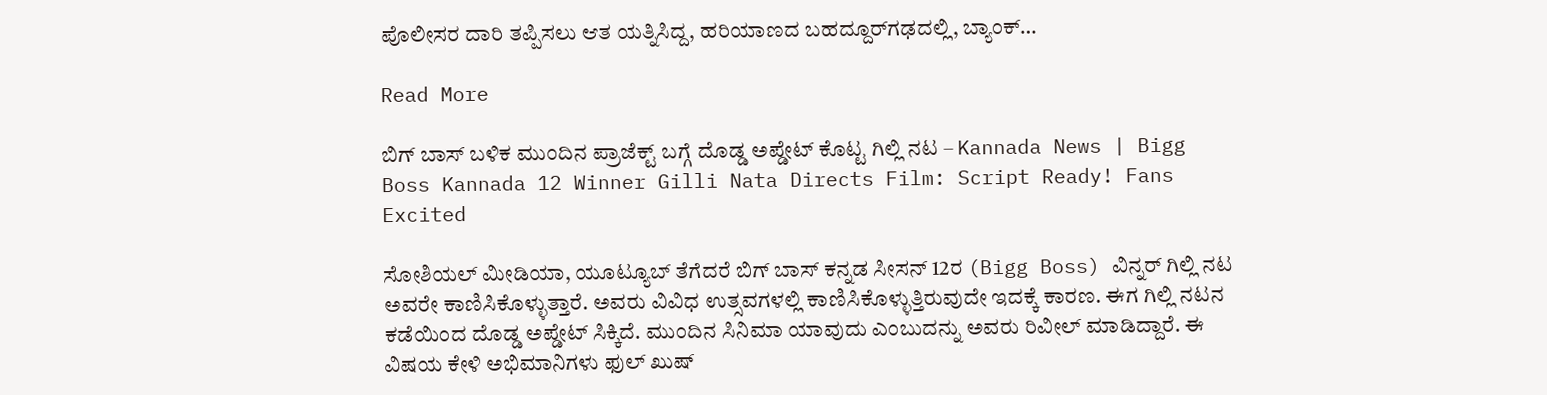ಪೊಲೀಸರ ದಾರಿ ತಪ್ಪಿಸಲು ಆತ ಯತ್ನಿಸಿದ್ದ, ಹರಿಯಾಣದ ಬಹದ್ದೂರ್‌ಗಢದಲ್ಲಿ, ಬ್ಯಾಂಕ್…

Read More

ಬಿಗ್ ಬಾಸ್ ಬಳಿಕ ಮುಂದಿನ ಪ್ರಾಜೆಕ್ಟ್ ಬಗ್ಗೆ ದೊಡ್ಡ ಅಪ್ಡೇಟ್ ಕೊಟ್ಟ ಗಿಲ್ಲಿ ನಟ – Kannada News | Bigg Boss Kannada 12 Winner Gilli Nata Directs Film: Script Ready! Fans Excited

ಸೋಶಿಯಲ್ ಮೀಡಿಯಾ, ಯೂಟ್ಯೂಬ್ ತೆಗೆದರೆ ಬಿಗ್ ಬಾಸ್ ಕನ್ನಡ ಸೀಸನ್ 12ರ (Bigg Boss) ವಿನ್ನರ್ ಗಿಲ್ಲಿ ನಟ ಅವರೇ ಕಾಣಿಸಿಕೊಳ್ಳುತ್ತಾರೆ. ಅವರು ವಿವಿಧ ಉತ್ಸವಗಳಲ್ಲಿ ಕಾಣಿಸಿಕೊಳ್ಳುತ್ತಿರುವುದೇ ಇದಕ್ಕೆ ಕಾರಣ. ಈಗ ಗಿಲ್ಲಿ ನಟನ ಕಡೆಯಿಂದ ದೊಡ್ಡ ಅಪ್ಡೇಟ್ ಸಿಕ್ಕಿದೆ. ಮುಂದಿನ ಸಿನಿಮಾ ಯಾವುದು ಎಂಬುದನ್ನು ಅವರು ರಿವೀಲ್ ಮಾಡಿದ್ದಾರೆ. ಈ ವಿಷಯ ಕೇಳಿ ಅಭಿಮಾನಿಗಳು ಫುಲ್ ಖುಷ್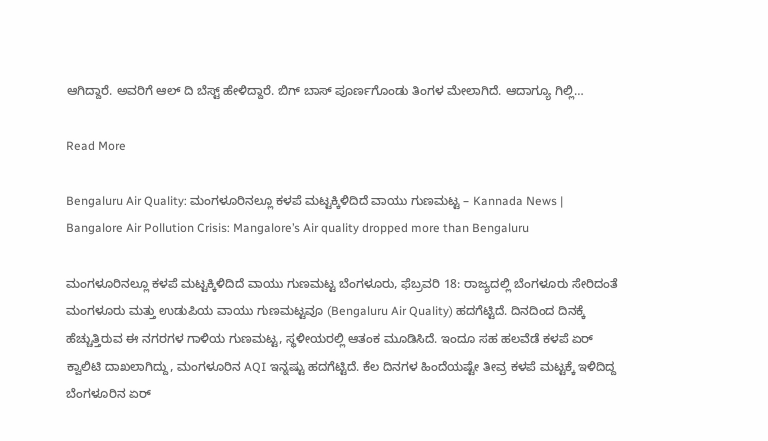ಆಗಿದ್ದಾರೆ. ಅವರಿಗೆ ಆಲ್ ದಿ ಬೆಸ್ಟ್ ಹೇಳಿದ್ದಾರೆ. ಬಿಗ್ ಬಾಸ್ ಪೂರ್ಣಗೊಂಡು ತಿಂಗಳ ಮೇಲಾಗಿದೆ. ಆದಾಗ್ಯೂ ಗಿಲ್ಲಿ…

Read More

Bengaluru Air Quality: ಮಂಗಳೂರಿನಲ್ಲೂ ಕಳಪೆ ಮಟ್ಟಕ್ಕಿಳಿದಿದೆ ವಾಯು ಗುಣಮಟ್ಟ – Kannada News | Bangalore Air Pollution Crisis: Mangalore’s Air quality dropped more than Bengaluru

ಮಂಗಳೂರಿನಲ್ಲೂ ಕಳಪೆ ಮಟ್ಟಕ್ಕಿಳಿದಿದೆ ವಾಯು ಗುಣಮಟ್ಟ ಬೆಂಗಳೂರು, ಫೆಬ್ರವರಿ 18: ರಾಜ್ಯದಲ್ಲಿ ಬೆಂಗಳೂರು ಸೇರಿದಂತೆ ಮಂಗಳೂರು ಮತ್ತು ಉಡುಪಿಯ ವಾಯು ಗುಣಮಟ್ಟವೂ (Bengaluru Air Quality) ಹದಗೆಟ್ಟಿದೆ. ದಿನದಿಂದ ದಿನಕ್ಕೆ ಹೆಚ್ಚುತ್ತಿರುವ ಈ ನಗರಗಳ ಗಾಳಿಯ ಗುಣಮಟ್ಟ, ಸ್ಥಳೀಯರಲ್ಲಿ ಆತಂಕ ಮೂಡಿಸಿದೆ. ಇಂದೂ ಸಹ ಹಲವೆಡೆ ಕಳಪೆ ಏರ್ ಕ್ವಾಲಿಟಿ ದಾಖಲಾಗಿದ್ದು, ಮಂಗಳೂರಿನ AQI ಇನ್ನಷ್ಟು ಹದಗೆಟ್ಟಿದೆ. ಕೆಲ ದಿನಗಳ ಹಿಂದೆಯಷ್ಟೇ ತೀವ್ರ ಕಳಪೆ ಮಟ್ಟಕ್ಕೆ ಇಳಿದಿದ್ದ ಬೆಂಗಳೂರಿನ ಏರ್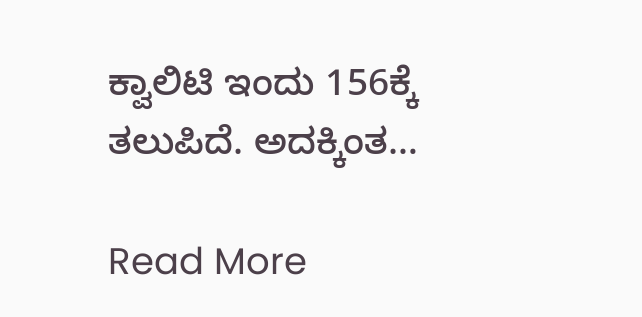ಕ್ವಾಲಿಟಿ ಇಂದು 156ಕ್ಕೆ ತಲುಪಿದೆ. ಅದಕ್ಕಿಂತ…

Read More